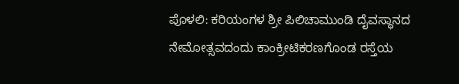ಪೊಳಲಿ: ಕರಿಯಂಗಳ ಶ್ರೀ ಪಿಲಿಚಾಮುಂಡಿ ದೈವಸ್ಥಾನದ ನೇಮೋತ್ಸವದಂದು ಕಾಂಕ್ರೀಟಿಕರಣಗೊಂಡ ರಸ್ತೆಯ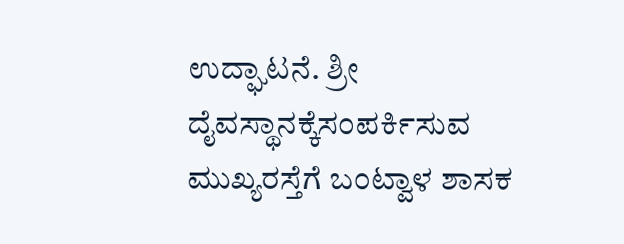ಉದ್ಘಾಟನೆ. ಶ್ರೀ ದೈವಸ್ಥಾನಕ್ಕೆಸಂಪರ್ಕಿಸುವ ಮುಖ್ಯರಸ್ತೆಗೆ ಬಂಟ್ವಾಳ ಶಾಸಕ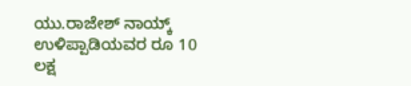ಯು.ರಾಜೇಶ್ ನಾಯ್ಕ್ ಉಳಿಪ್ಪಾಡಿಯವರ ರೂ 10 ಲಕ್ಷ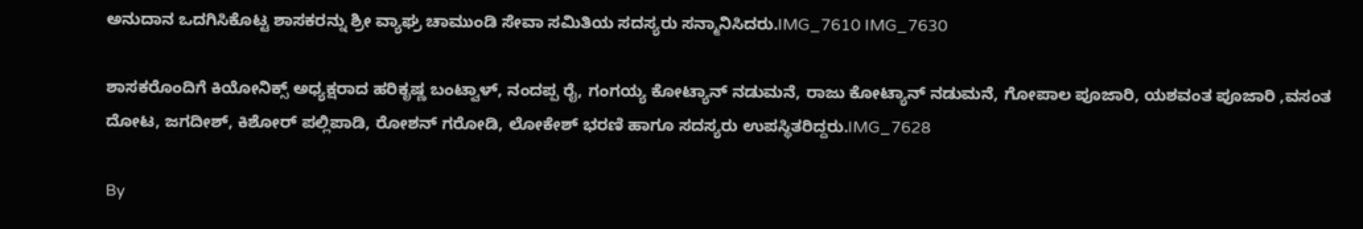ಅನುದಾನ ಒದಗಿಸಿಕೊಟ್ಟ ಶಾಸಕರನ್ನು ಶ್ರೀ ವ್ಯಾಘ್ರ ಚಾಮುಂಡಿ ಸೇವಾ ಸಮಿತಿಯ ಸದಸ್ಯರು ಸನ್ಮಾನಿಸಿದರು.IMG_7610 IMG_7630

ಶಾಸಕರೊಂದಿಗೆ ಕಿಯೋನಿಕ್ಸ್ ಅಧ್ಯಕ್ಷರಾದ ಹರಿಕೃಷ್ಣ ಬಂಟ್ವಾಳ್, ನಂದಪ್ಪ ರೈ, ಗಂಗಯ್ಯ ಕೋಟ್ಯಾನ್ ನಡುಮನೆ, ರಾಜು ಕೋಟ್ಯಾನ್ ನಡುಮನೆ, ಗೋಪಾಲ ಪೂಜಾರಿ, ಯಶವಂತ ಪೂಜಾರಿ ,ವಸಂತ ದೋಟ, ಜಗದೀಶ್, ಕಿಶೋರ್ ಪಲ್ಲಿಪಾಡಿ, ರೋಶನ್ ಗರೋಡಿ, ಲೋಕೇಶ್ ಭರಣಿ ಹಾಗೂ ಸದಸ್ಯರು ಉಪಸ್ಥಿತರಿದ್ದರು.IMG_7628

By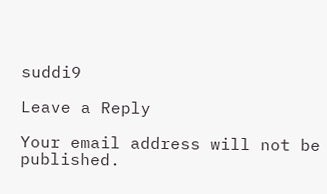suddi9

Leave a Reply

Your email address will not be published.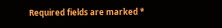Required fields are marked *